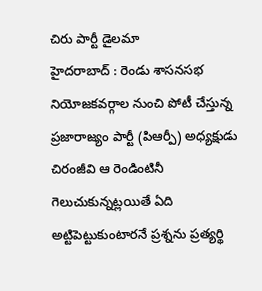చిరు పార్టీ డైలమా
హైదరాబాద్ : రెండు శాసనసభ నియోజకవర్గాల నుంచి పోటీ చేస్తున్న ప్రజారాజ్యం పార్టీ (పిఆర్పీ) అధ్యక్షుడు చిరంజీవి ఆ రెండింటినీ గెలుచుకున్నట్లయితే ఏది అట్టిపెట్టుకుంటారనే ప్రశ్నను ప్రత్యర్థి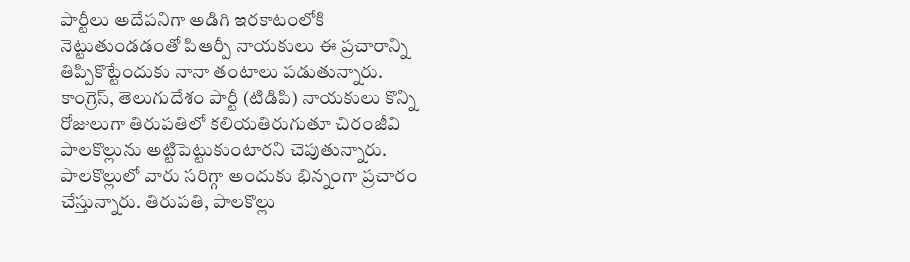పార్టీలు అదేపనిగా అడిగి ఇరకాటంలోకి నెట్టుతుండడంతో పిఆర్పీ నాయకులు ఈ ప్రచారాన్ని తిప్పికొట్టేందుకు నానా తంటాలు పడుతున్నారు.
కాంగ్రెస్, తెలుగుదేశం పార్టీ (టిడిపి) నాయకులు కొన్ని రోజులుగా తిరుపతిలో కలియతిరుగుతూ చిరంజీవి పాలకొల్లును అట్టిపెట్టుకుంటారని చెపుతున్నారు. పాలకొల్లులో వారు సరిగ్గా అందుకు భిన్నంగా ప్రచారం చేస్తున్నారు. తిరుపతి, పాలకొల్లు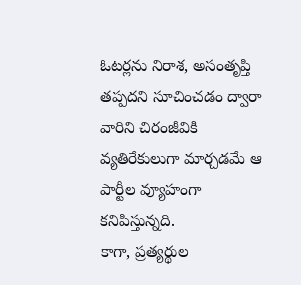ఓటర్లను నిరాశ, అసంతృప్తి తప్పదని సూచించడం ద్వారా వారిని చిరంజీవికి వ్యతిరేకులుగా మార్చడమే ఆ పార్టీల వ్యూహంగా కనిపిస్తున్నది.
కాగా, ప్రత్యర్థుల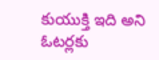కుయుక్తి ఇది అని ఓటర్లకు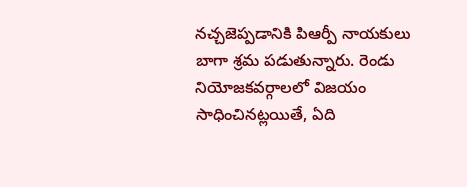నచ్చజెప్పడానికి పిఆర్పీ నాయకులు బాగా శ్రమ పడుతున్నారు. రెండు నియోజకవర్గాలలో విజయం సాధించినట్లయితే, ఏది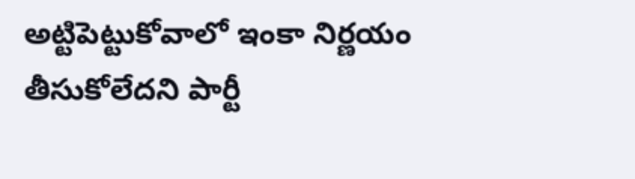అట్టిపెట్టుకోవాలో ఇంకా నిర్ణయం తీసుకోలేదని పార్టీ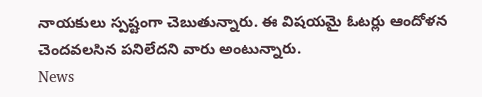నాయకులు స్పష్టంగా చెబుతున్నారు. ఈ విషయమై ఓటర్లు ఆందోళన చెందవలసిన పనిలేదని వారు అంటున్నారు.
News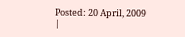Posted: 20 April, 2009
|